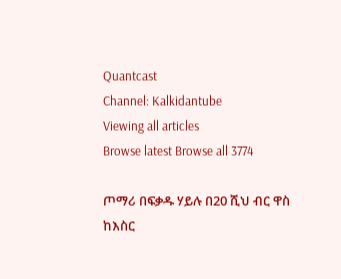Quantcast
Channel: Kalkidantube
Viewing all articles
Browse latest Browse all 3774

ጦማሪ በፍቃዱ ሃይሉ በ20 ሺህ ብር ዋስ ከእስር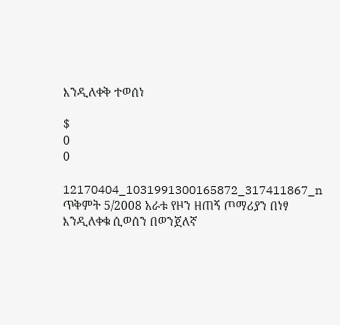እንዲለቀቅ ተወሰነ

$
0
0

12170404_1031991300165872_317411867_n
ጥቅምት 5/2008 አራቱ የዞን ዘጠኝ ጦማሪያን በነፃ እንዲለቀቁ ሲወሰን በወንጀለኛ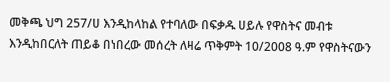መቅጫ ህግ 257/ሀ እንዲከላከል የተባለው በፍቃዱ ሀይሉ የዋስትና መብቱ እንዲከበርለት ጠይቆ በነበረው መሰረት ለዛሬ ጥቅምት 10/2008 ዓ.ም የዋስትናውን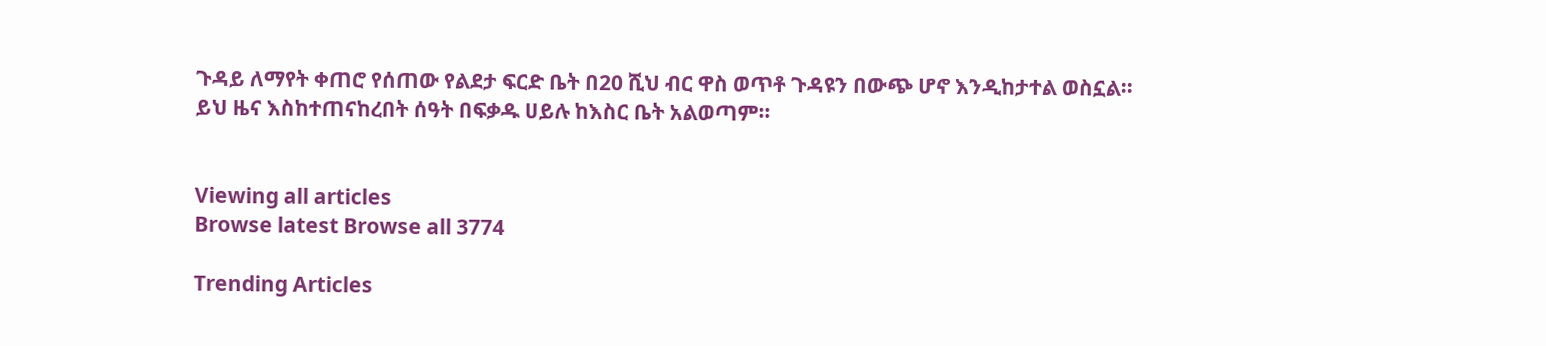ጉዳይ ለማየት ቀጠሮ የሰጠው የልደታ ፍርድ ቤት በ20 ሺህ ብር ዋስ ወጥቶ ጉዳዩን በውጭ ሆኖ እንዲከታተል ወስኗል፡፡
ይህ ዜና እስከተጠናከረበት ሰዓት በፍቃዱ ሀይሉ ከእስር ቤት አልወጣም።


Viewing all articles
Browse latest Browse all 3774

Trending Articles